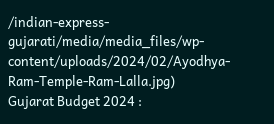/indian-express-gujarati/media/media_files/wp-content/uploads/2024/02/Ayodhya-Ram-Temple-Ram-Lalla.jpg)
Gujarat Budget 2024 :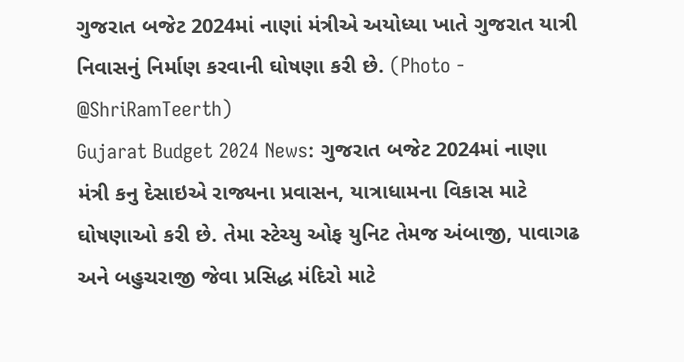ગુજરાત બજેટ 2024માં નાણાં મંત્રીએ અયોધ્યા ખાતે ગુજરાત યાત્રી નિવાસનું નિર્માણ કરવાની ઘોષણા કરી છે. (Photo - @ShriRamTeerth)
Gujarat Budget 2024 News: ગુજરાત બજેટ 2024માં નાણા મંત્રી કનુ દેસાઇએ રાજ્યના પ્રવાસન, યાત્રાધામના વિકાસ માટે ઘોષણાઓ કરી છે. તેમા સ્ટેચ્યુ ઓફ યુનિટ તેમજ અંબાજી, પાવાગઢ અને બહુચરાજી જેવા પ્રસિદ્ધ મંદિરો માટે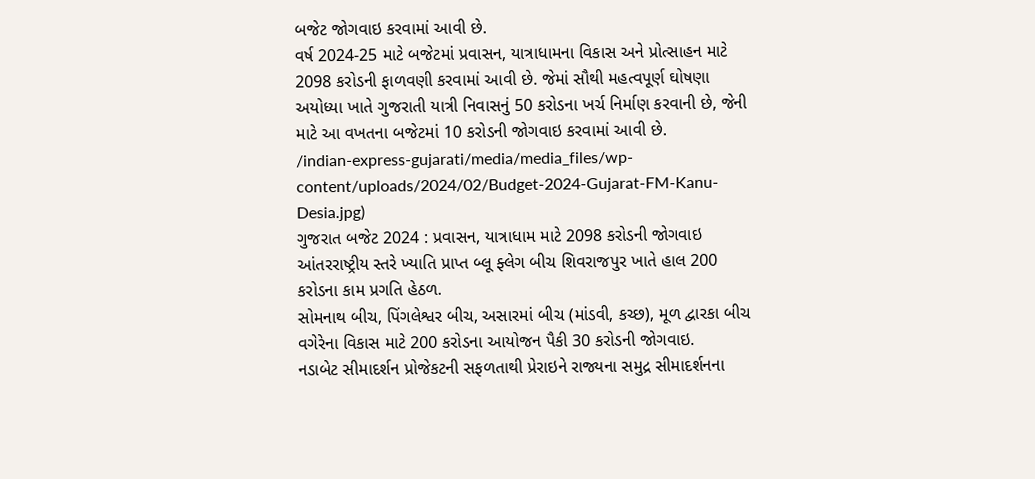બજેટ જોગવાઇ કરવામાં આવી છે.
વર્ષ 2024-25 માટે બજેટમાં પ્રવાસન, યાત્રાધામના વિકાસ અને પ્રોત્સાહન માટે 2098 કરોડની ફાળવણી કરવામાં આવી છે. જેમાં સૌથી મહત્વપૂર્ણ ઘોષણા અયોધ્યા ખાતે ગુજરાતી યાત્રી નિવાસનું 50 કરોડના ખર્ચ નિર્માણ કરવાની છે, જેની માટે આ વખતના બજેટમાં 10 કરોડની જોગવાઇ કરવામાં આવી છે.
/indian-express-gujarati/media/media_files/wp-content/uploads/2024/02/Budget-2024-Gujarat-FM-Kanu-Desia.jpg)
ગુજરાત બજેટ 2024 : પ્રવાસન, યાત્રાધામ માટે 2098 કરોડની જોગવાઇ
આંતરરાષ્ટ્રીય સ્તરે ખ્યાતિ પ્રાપ્ત બ્લૂ ફ્લેગ બીચ શિવરાજપુર ખાતે હાલ 200 કરોડના કામ પ્રગતિ હેઠળ.
સોમનાથ બીચ, પિંગલેશ્વર બીચ, અસારમાં બીચ (માંડવી, કચ્છ), મૂળ દ્વારકા બીચ વગેરેના વિકાસ માટે 200 કરોડના આયોજન પૈકી 30 કરોડની જોગવાઇ.
નડાબેટ સીમાદર્શન પ્રોજેકટની સફળતાથી પ્રેરાઇને રાજ્યના સમુદ્ર સીમાદર્શનના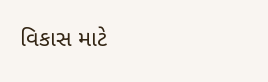વિકાસ માટે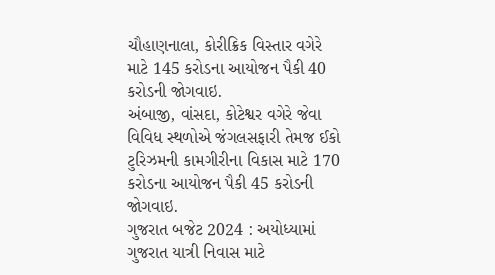ચૌહાણનાલા, કોરીક્રિક વિસ્તાર વગેરે માટે 145 કરોડના આયોજન પૈકી 40 કરોડની જોગવાઇ.
અંબાજી, વાંસદા, કોટેશ્વર વગેરે જેવા વિવિધ સ્થળોએ જંગલસફારી તેમજ ઈકો ટુરિઝમની કામગીરીના વિકાસ માટે 170 કરોડના આયોજન પૈકી 45 કરોડની જોગવાઇ.
ગુજરાત બજેટ 2024 : અયોધ્યામાં ગુજરાત યાત્રી નિવાસ માટે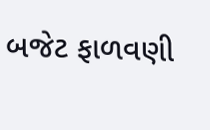બજેટ ફાળવણી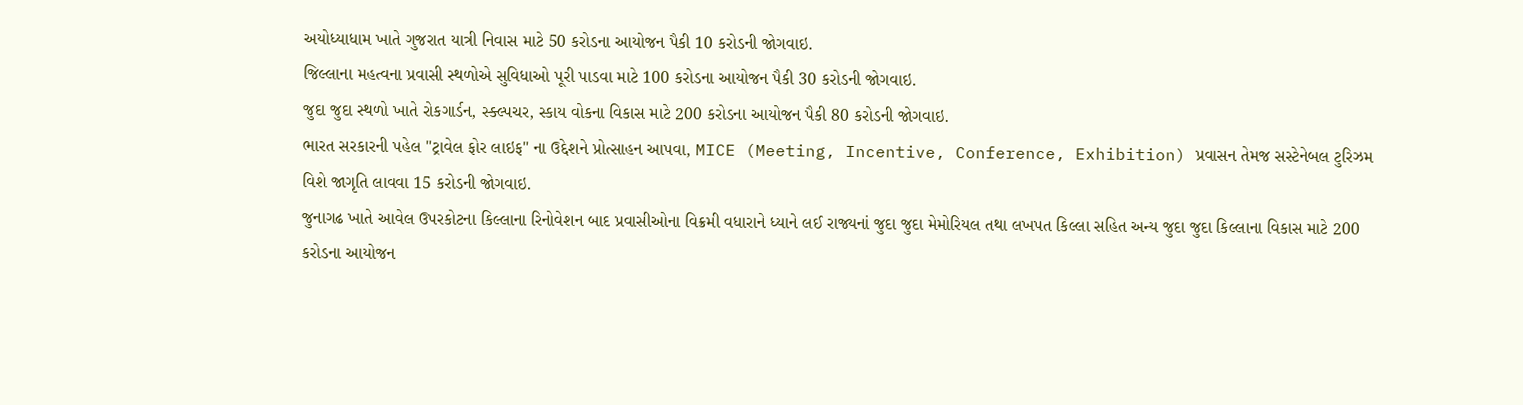અયોધ્યાધામ ખાતે ગુજરાત યાત્રી નિવાસ માટે 50 કરોડના આયોજન પૈકી 10 કરોડની જોગવાઇ.
જિલ્લાના મહત્વના પ્રવાસી સ્થળોએ સુવિધાઓ પૂરી પાડવા માટે 100 કરોડના આયોજન પૈકી 30 કરોડની જોગવાઇ.
જુદા જુદા સ્થળો ખાતે રોકગાર્ડન, સ્ક્લ્પચર, સ્કાય વોકના વિકાસ માટે 200 કરોડના આયોજન પૈકી 80 કરોડની જોગવાઇ.
ભારત સરકારની પહેલ "ટ્રાવેલ ફોર લાઇફ" ના ઉદ્દેશને પ્રોત્સાહન આપવા, MICE (Meeting, Incentive, Conference, Exhibition) પ્રવાસન તેમજ સસ્ટેનેબલ ટુરિઝમ વિશે જાગૃતિ લાવવા 15 કરોડની જોગવાઇ.
જુનાગઢ ખાતે આવેલ ઉપરકોટના કિલ્લાના રિનોવેશન બાદ પ્રવાસીઓના વિક્રમી વધારાને ધ્યાને લઈ રાજ્યનાં જુદા જુદા મેમોરિયલ તથા લખપત કિલ્લા સહિત અન્ય જુદા જુદા કિલ્લાના વિકાસ માટે 200 કરોડના આયોજન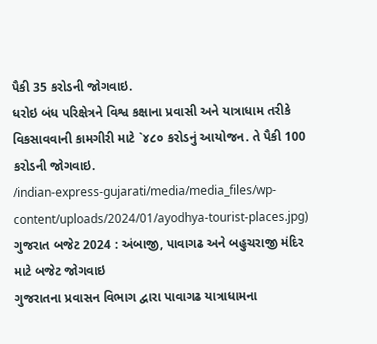પૈકી 35 કરોડની જોગવાઇ.
ધરોઇ બંધ પરિક્ષેત્રને વિશ્વ કક્ષાના પ્રવાસી અને યાત્રાધામ તરીકે વિકસાવવાની કામગીરી માટે `૪૮૦ કરોડનું આયોજન. તે પૈકી 100 કરોડની જોગવાઇ.
/indian-express-gujarati/media/media_files/wp-content/uploads/2024/01/ayodhya-tourist-places.jpg)
ગુજરાત બજેટ 2024 : અંબાજી, પાવાગઢ અને બહુચરાજી મંદિર માટે બજેટ જોગવાઇ
ગુજરાતના પ્રવાસન વિભાગ દ્વારા પાવાગઢ યાત્રાધામના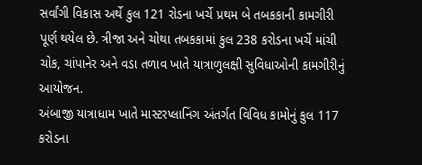સર્વાંગી વિકાસ અર્થે કુલ 121 રોડના ખર્ચે પ્રથમ બે તબકકાની કામગીરી પૂર્ણ થયેલ છે. ત્રીજા અને ચોથા તબકકામાં કુલ 238 કરોડના ખર્ચે માંચી ચોક, ચાંપાનેર અને વડા તળાવ ખાતે યાત્રાળુલક્ષી સુવિધાઓની કામગીરીનું આયોજન.
અંબાજી યાત્રાધામ ખાતે માસ્ટરપ્લાનિંગ અંતર્ગત વિવિધ કામોનું કુલ 117 કરોડના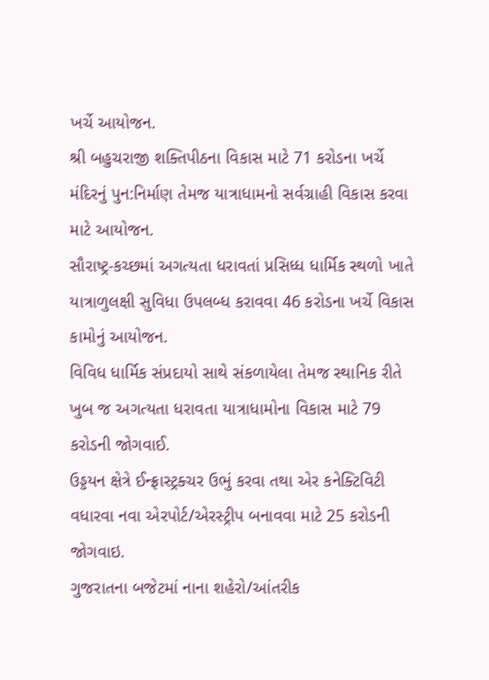ખર્ચે આયોજન.
શ્રી બહુચરાજી શક્તિપીઠના વિકાસ માટે 71 કરોડના ખર્ચે મંદિરનું પુન:નિર્માણ તેમજ યાત્રાધામનો સર્વગ્રાહી વિકાસ કરવા માટે આયોજન.
સૌરાષ્ટ્ર-કચ્છમાં અગત્યતા ધરાવતાં પ્રસિધ્ધ ધાર્મિક સ્થળો ખાતે યાત્રાળુલક્ષી સુવિધા ઉપલબ્ધ કરાવવા 46 કરોડના ખર્ચે વિકાસ કામોનું આયોજન.
વિવિધ ધાર્મિક સંપ્રદાયો સાથે સંકળાયેલા તેમજ સ્થાનિક રીતે ખુબ જ અગત્યતા ધરાવતા યાત્રાધામોના વિકાસ માટે 79 કરોડની જોગવાઈ.
ઉડ્ડયન ક્ષેત્રે ઈન્ફ્રાસ્ટ્રક્ચર ઉભું કરવા તથા એર કનેક્ટિવિટી વધારવા નવા એરપોર્ટ/એરસ્ટ્રીપ બનાવવા માટે 25 કરોડની જોગવાઇ.
ગુજરાતના બજેટમાં નાના શહેરો/આંતરીક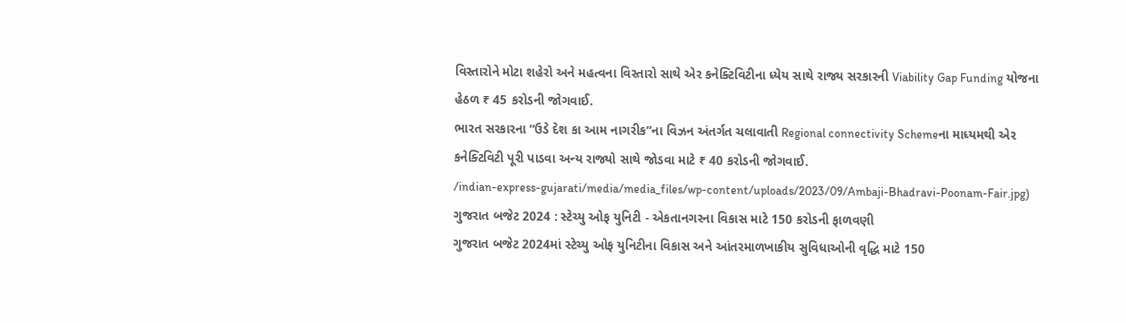વિસ્તારોને મોટા શહેરો અને મહત્વના વિસ્તારો સાથે એર કનેક્ટિવિટીના ધ્યેય સાથે રાજ્ય સરકારની Viability Gap Funding યોજના હેઠળ ₹ 45 કરોડની જોગવાઈ.
ભારત સરકારના “ઉડે દેશ કા આમ નાગરીક”ના વિઝન અંતર્ગત ચલાવાતી Regional connectivity Schemeના માધ્યમથી એર કનેક્ટિવિટી પૂરી પાડવા અન્ય રાજ્યો સાથે જોડવા માટે ₹ 40 કરોડની જોગવાઈ.
/indian-express-gujarati/media/media_files/wp-content/uploads/2023/09/Ambaji-Bhadravi-Poonam-Fair.jpg)
ગુજરાત બજેટ 2024 : સ્ટેચ્યુ ઓફ યુનિટી - એકતાનગરના વિકાસ માટે 150 કરોડની ફાળવણી
ગુજરાત બજેટ 2024માં સ્ટેચ્યુ ઓફ યુનિટીના વિકાસ અને આંતરમાળખાકીય સુવિધાઓની વૃદ્ધિ માટે 150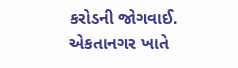કરોડની જોગવાઈ.
એકતાનગર ખાતે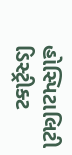હોસ્પિટાલિટી ડિસ્ટ્રીક્ટ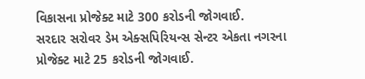વિકાસના પ્રોજેક્ટ માટે 300 કરોડની જોગવાઈ.
સરદાર સરોવર ડેમ એક્સપિરિયન્સ સેન્ટર એકતા નગરના પ્રોજેક્ટ માટે 25 કરોડની જોગવાઈ.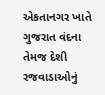એકતાનગર ખાતે ગુજરાત વંદના તેમજ દેશી રજવાડાઓનું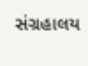સંગ્રહાલય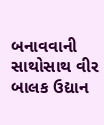બનાવવાની સાથોસાથ વીર બાલક ઉદ્યાન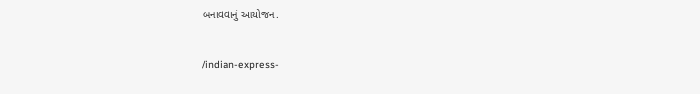બનાવવાનું આયોજન.


/indian-express-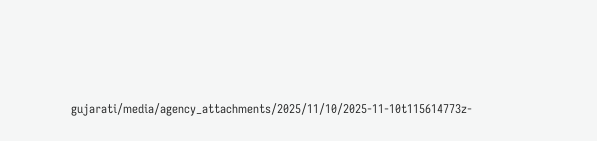gujarati/media/agency_attachments/2025/11/10/2025-11-10t115614773z-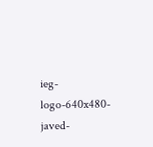ieg-logo-640x480-javed-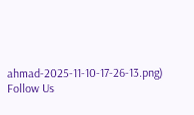ahmad-2025-11-10-17-26-13.png)
Follow Us